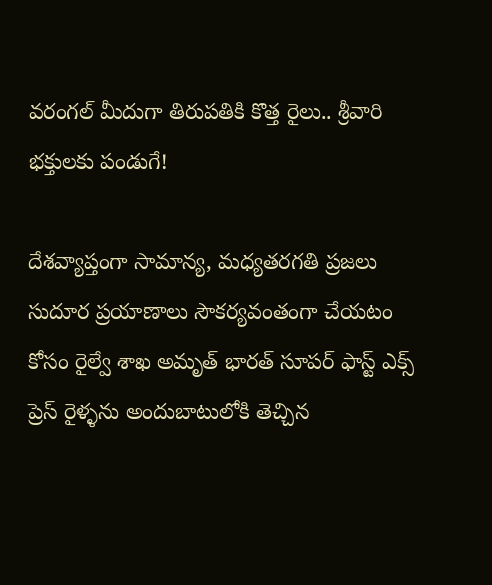వరంగల్ మీదుగా తిరుపతికి కొత్త రైలు.. శ్రీవారి భక్తులకు పండుగే!

దేశవ్యాప్తంగా సామాన్య, మధ్యతరగతి ప్రజలు సుదూర ప్రయాణాలు సౌకర్యవంతంగా చేయటం కోసం రైల్వే శాఖ అమృత్ భారత్ సూపర్ ఫాస్ట్ ఎక్స్ ప్రెస్ రైళ్ళను అందుబాటులోకి తెచ్చిన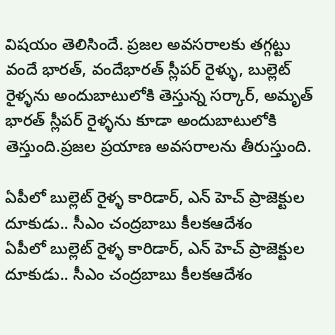విషయం తెలిసిందే. ప్రజల అవసరాలకు తగ్గట్టు వందే భారత్, వందేభారత్ స్లీపర్ రైళ్ళు, బుల్లెట్ రైళ్ళను అందుబాటులోకి తెస్తున్న సర్కార్, అమృత్ భారత్ స్లీపర్ రైళ్ళను కూడా అందుబాటులోకి తెస్తుంది.ప్రజల ప్రయాణ అవసరాలను తీరుస్తుంది.

ఏపీలో బుల్లెట్ రైళ్ళ కారిడార్, ఎన్ హెచ్ ప్రాజెక్టుల దూకుడు.. సీఎం చంద్రబాబు కీలకఆదేశం
ఏపీలో బుల్లెట్ రైళ్ళ కారిడార్, ఎన్ హెచ్ ప్రాజెక్టుల దూకుడు.. సీఎం చంద్రబాబు కీలకఆదేశం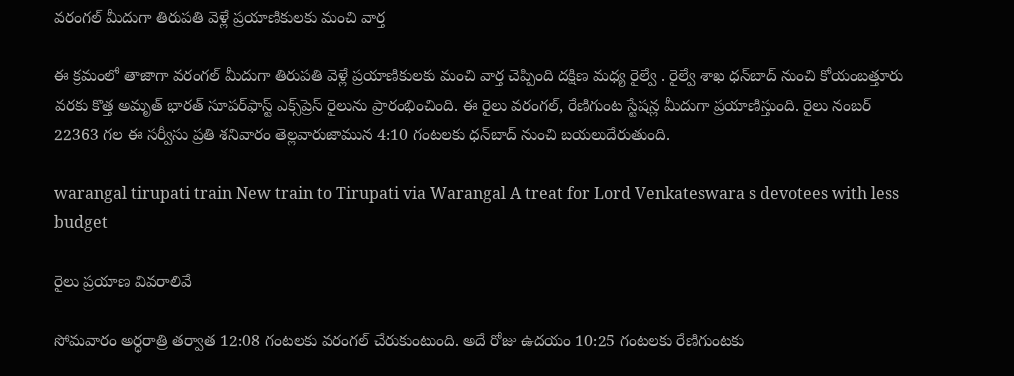వరంగల్ మీదుగా తిరుపతి వెళ్లే ప్రయాణికులకు మంచి వార్త

ఈ క్రమంలో తాజాగా వరంగల్ మీదుగా తిరుపతి వెళ్లే ప్రయాణికులకు మంచి వార్త చెప్పింది దక్షిణ మధ్య రైల్వే . రైల్వే శాఖ ధన్‌బాద్ నుంచి కోయంబత్తూరు వరకు కొత్త అమృత్ భారత్ సూపర్‌ఫాస్ట్ ఎక్స్‌ప్రెస్ రైలును ప్రారంభించింది. ఈ రైలు వరంగల్, రేణిగుంట స్టేషన్ల మీదుగా ప్రయాణిస్తుంది. రైలు నంబర్ 22363 గల ఈ సర్వీసు ప్రతి శనివారం తెల్లవారుజామున 4:10 గంటలకు ధన్‌బాద్ నుంచి బయలుదేరుతుంది.

warangal tirupati train New train to Tirupati via Warangal A treat for Lord Venkateswara s devotees with less budget

రైలు ప్రయాణ వివరాలివే

సోమవారం అర్ధరాత్రి తర్వాత 12:08 గంటలకు వరంగల్ చేరుకుంటుంది. అదే రోజు ఉదయం 10:25 గంటలకు రేణిగుంటకు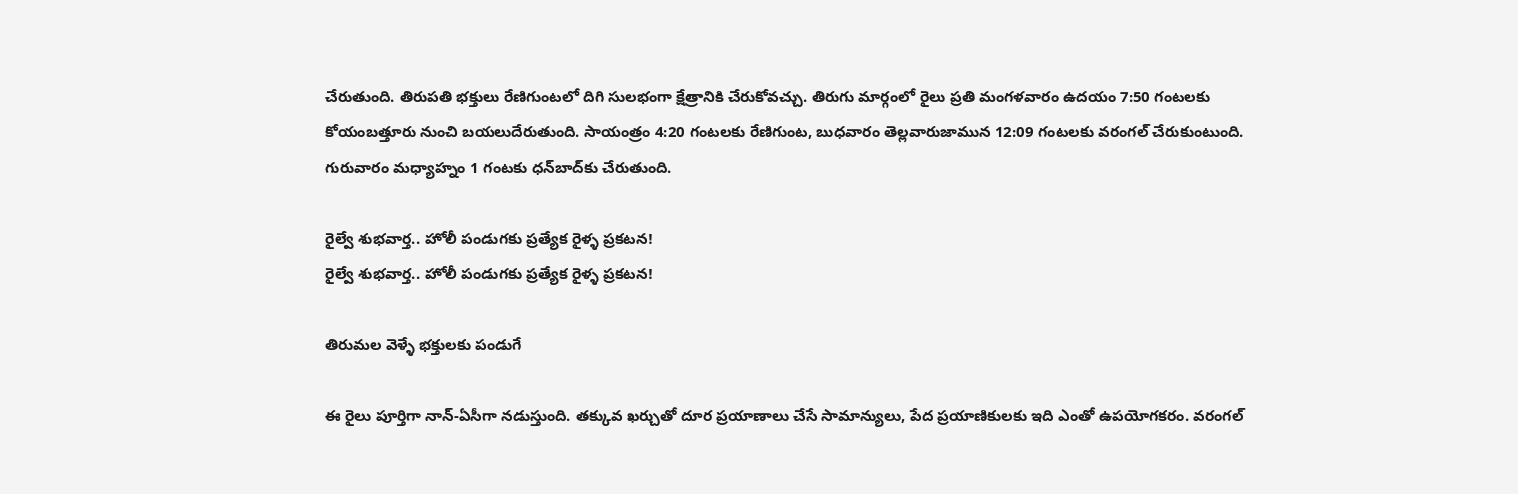చేరుతుంది. తిరుపతి భక్తులు రేణిగుంటలో దిగి సులభంగా క్షేత్రానికి చేరుకోవచ్చు. తిరుగు మార్గంలో రైలు ప్రతి మంగళవారం ఉదయం 7:50 గంటలకు కోయంబత్తూరు నుంచి బయలుదేరుతుంది. సాయంత్రం 4:20 గంటలకు రేణిగుంట, బుధవారం తెల్లవారుజామున 12:09 గంటలకు వరంగల్ చేరుకుంటుంది. గురువారం మధ్యాహ్నం 1 గంటకు ధన్‌బాద్‌కు చేరుతుంది.

రైల్వే శుభవార్త.. హోలీ పండుగకు ప్రత్యేక రైళ్ళ ప్రకటన!
రైల్వే శుభవార్త.. హోలీ పండుగకు ప్రత్యేక రైళ్ళ ప్రకటన!

తిరుమల వెళ్ళే భక్తులకు పండుగే

ఈ రైలు పూర్తిగా నాన్-ఏసీగా నడుస్తుంది. తక్కువ ఖర్చుతో దూర ప్రయాణాలు చేసే సామాన్యులు, పేద ప్రయాణికులకు ఇది ఎంతో ఉపయోగకరం. వరంగల్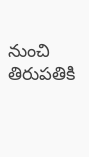నుంచి తిరుపతికి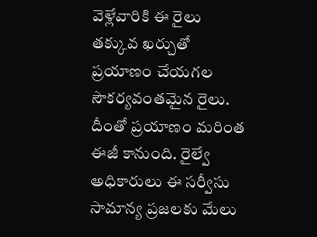వెళ్లేవారికి ఈ రైలు తక్కువ ఖర్చుతో ప్రయాణం చేయగల సౌకర్యవంతమైన రైలు. దీంతో ప్రయాణం మరింత ఈజీ కానుంది. రైల్వే అధికారులు ఈ సర్వీసు సామాన్య ప్రజలకు మేలు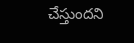చేస్తుందని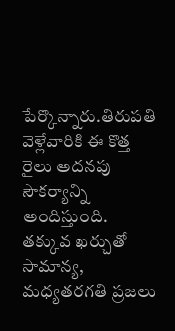పేర్కొన్నారు.తిరుపతి వెళ్లేవారికి ఈ కొత్త రైలు అదనపు సౌకర్యాన్ని అందిస్తుంది. తక్కువ ఖర్చుతో సామాన్య, మధ్యతరగతి ప్రజలు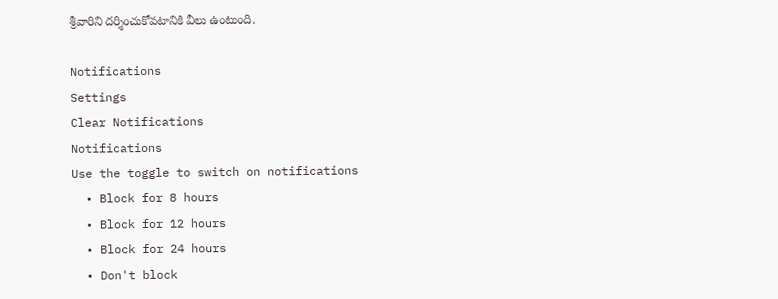శ్రీవారిని దర్శించుకోవటానికి వీలు ఉంటుంది.

Notifications
Settings
Clear Notifications
Notifications
Use the toggle to switch on notifications
  • Block for 8 hours
  • Block for 12 hours
  • Block for 24 hours
  • Don't block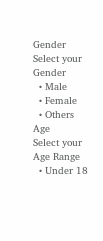Gender
Select your Gender
  • Male
  • Female
  • Others
Age
Select your Age Range
  • Under 18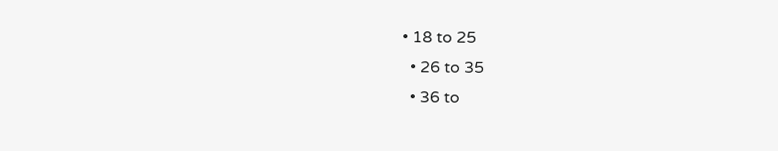• 18 to 25
  • 26 to 35
  • 36 to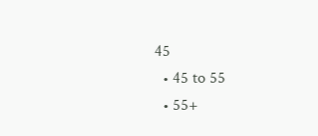45
  • 45 to 55
  • 55+